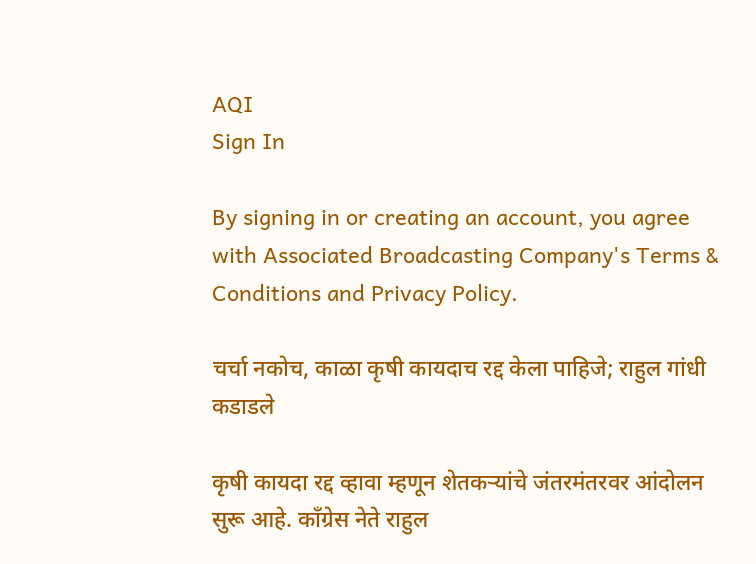AQI
Sign In

By signing in or creating an account, you agree with Associated Broadcasting Company's Terms & Conditions and Privacy Policy.

चर्चा नकोच, काळा कृषी कायदाच रद्द केला पाहिजे; राहुल गांधी कडाडले

कृषी कायदा रद्द व्हावा म्हणून शेतकऱ्यांचे जंतरमंतरवर आंदोलन सुरू आहे. काँग्रेस नेते राहुल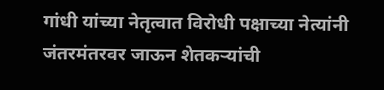गांधी यांच्या नेतृत्वात विरोधी पक्षाच्या नेत्यांनी जंतरमंतरवर जाऊन शेतकऱ्यांची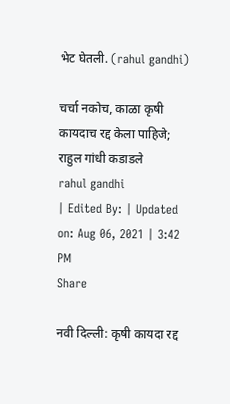भेट घेतली. (rahul gandhi)

चर्चा नकोच, काळा कृषी कायदाच रद्द केला पाहिजे; राहुल गांधी कडाडले
rahul gandhi
| Edited By: | Updated on: Aug 06, 2021 | 3:42 PM
Share

नवी दिल्ली: कृषी कायदा रद्द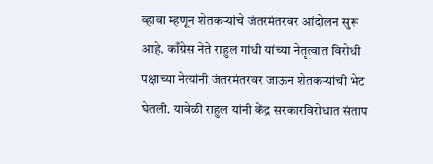व्हावा म्हणून शेतकऱ्यांचे जंतरमंतरवर आंदोलन सुरू आहे. काँग्रेस नेते राहुल गांधी यांच्या नेतृत्वात विरोधी पक्षाच्या नेत्यांनी जंतरमंतरवर जाऊन शेतकऱ्यांची भेट घेतली. यावेळी राहुल यांनी केंद्र सरकारविरोधात संताप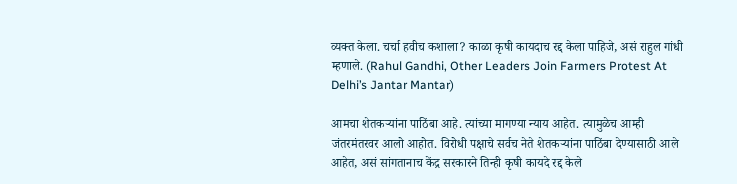व्यक्त केला. चर्चा हवीच कशाला? काळा कृषी कायदाच रद्द केला पाहिजे, असं राहुल गांधी म्हणाले. (Rahul Gandhi, Other Leaders Join Farmers Protest At Delhi’s Jantar Mantar)

आमचा शेतकऱ्यांना पाठिंबा आहे. त्यांच्या मागण्या न्याय आहेत. त्यामुळेच आम्ही जंतरमंतरवर आलो आहोत. विरोधी पक्षाचे सर्वच नेते शेतकऱ्यांना पाठिंबा देण्यासाठी आले आहेत, असं सांगतानाच केंद्र सरकारने तिन्ही कृषी कायदे रद्द केले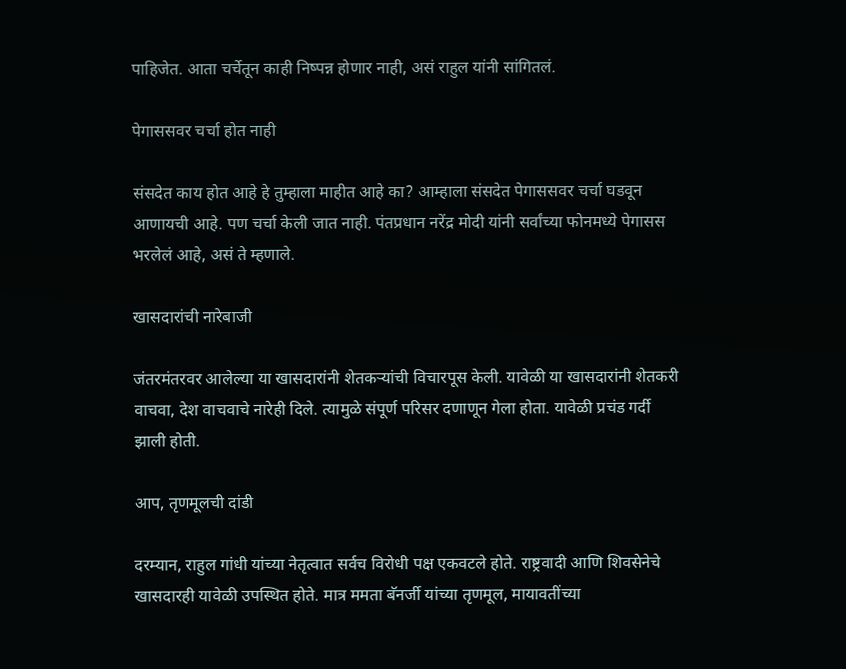पाहिजेत. आता चर्चेतून काही निष्पन्न होणार नाही, असं राहुल यांनी सांगितलं.

पेगाससवर चर्चा होत नाही

संसदेत काय होत आहे हे तुम्हाला माहीत आहे का? आम्हाला संसदेत पेगाससवर चर्चा घडवून आणायची आहे. पण चर्चा केली जात नाही. पंतप्रधान नरेंद्र मोदी यांनी सर्वांच्या फोनमध्ये पेगासस भरलेलं आहे, असं ते म्हणाले.

खासदारांची नारेबाजी

जंतरमंतरवर आलेल्या या खासदारांनी शेतकऱ्यांची विचारपूस केली. यावेळी या खासदारांनी शेतकरी वाचवा, देश वाचवाचे नारेही दिले. त्यामुळे संपूर्ण परिसर दणाणून गेला होता. यावेळी प्रचंड गर्दी झाली होती.

आप, तृणमूलची दांडी

दरम्यान, राहुल गांधी यांच्या नेतृत्वात सर्वच विरोधी पक्ष एकवटले होते. राष्ट्रवादी आणि शिवसेनेचे खासदारही यावेळी उपस्थित होते. मात्र ममता बॅनर्जी यांच्या तृणमूल, मायावतींच्या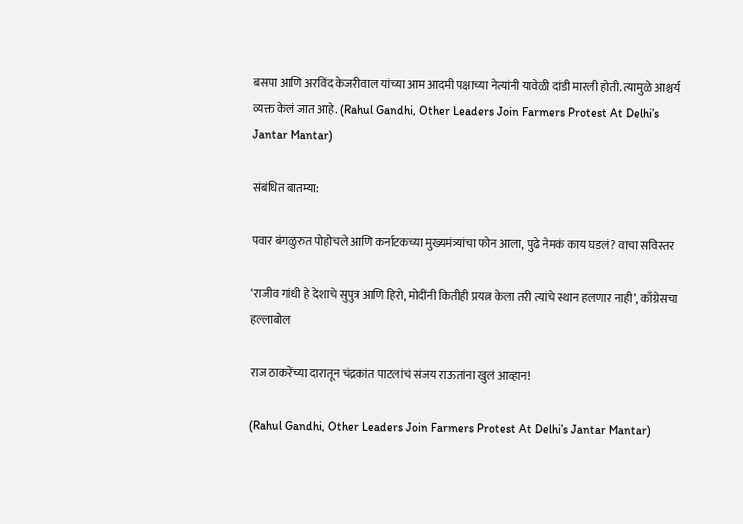बसपा आणि अरविंद केजरीवाल यांच्या आम आदमी पक्षाच्या नेत्यांनी यावेळी दांडी मारली होती. त्यामुळे आश्चर्य व्यक्त केलं जात आहे. (Rahul Gandhi, Other Leaders Join Farmers Protest At Delhi’s Jantar Mantar)

संबंधित बातम्या:

पवार बंगळुरुत पोहोचले आणि कर्नाटकच्या मुख्यमंत्र्यांचा फोन आला, पुढे नेमकं काय घडलं? वाचा सविस्तर

‘राजीव गांधी हे देशाचे सुपुत्र आणि हिरो, मोदींनी कितीही प्रयत्न केला तरी त्यांचे स्थान हलणार नाही’, काँग्रेसचा हल्लाबोल

राज ठाकरेंच्या दारातून चंद्रकांत पाटलांचं संजय राऊतांना खुलं आव्हान!

(Rahul Gandhi, Other Leaders Join Farmers Protest At Delhi’s Jantar Mantar)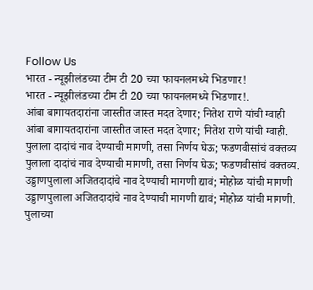Follow Us
भारत - न्यूझीलंडच्या टीम टी 20 च्या फायनलमध्ये भिडणार!
भारत - न्यूझीलंडच्या टीम टी 20 च्या फायनलमध्ये भिडणार!.
आंबा बागायतदारांना जास्तीत जास्त मदत देणार; नितेश राणे यांची ग्वाही
आंबा बागायतदारांना जास्तीत जास्त मदत देणार; नितेश राणे यांची ग्वाही.
पुलाला दादांचं नाव देण्याची मागणी, तसा निर्णय घेऊ; फडणवीसांचं वक्तव्य
पुलाला दादांचं नाव देण्याची मागणी, तसा निर्णय घेऊ; फडणवीसांचं वक्तव्य.
उड्डाणपुलाला अजितदादांचे नाव देण्याची मागणी द्यावं; मोहोळ यांची मागणी
उड्डाणपुलाला अजितदादांचे नाव देण्याची मागणी द्यावं; मोहोळ यांची मागणी.
पुलाच्या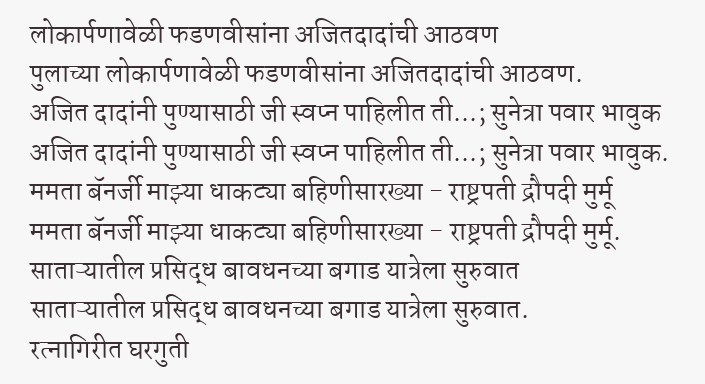लोकार्पणावेळी फडणवीसांना अजितदादांची आठवण
पुलाच्या लोकार्पणावेळी फडणवीसांना अजितदादांची आठवण.
अजित दादांनी पुण्यासाठी जी स्वप्न पाहिलीत ती...; सुनेत्रा पवार भावुक
अजित दादांनी पुण्यासाठी जी स्वप्न पाहिलीत ती...; सुनेत्रा पवार भावुक.
ममता बॅनर्जी माझ्या धाकट्या बहिणीसारख्या - राष्ट्रपती द्रौपदी मुर्मू
ममता बॅनर्जी माझ्या धाकट्या बहिणीसारख्या - राष्ट्रपती द्रौपदी मुर्मू.
साताऱ्यातील प्रसिद्ध बावधनच्या बगाड यात्रेला सुरुवात
साताऱ्यातील प्रसिद्ध बावधनच्या बगाड यात्रेला सुरुवात.
रत्नागिरीत घरगुती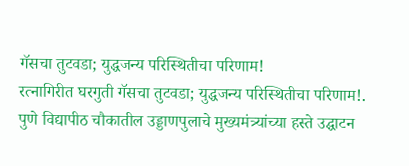गॅसचा तुटवडा; युद्धजन्य परिस्थितीचा परिणाम!
रत्नागिरीत घरगुती गॅसचा तुटवडा; युद्धजन्य परिस्थितीचा परिणाम!.
पुणे विद्यापीठ चौकातील उड्डाणपुलाचे मुख्यमंत्र्यांच्या हस्ते उद्घाटन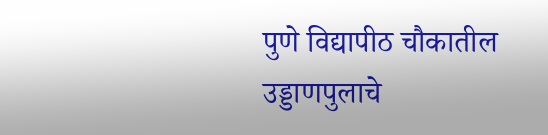पुणे विद्यापीठ चौकातील उड्डाणपुलाचे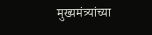मुख्यमंत्र्यांच्या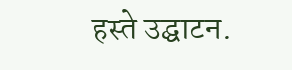हस्ते उद्घाटन.